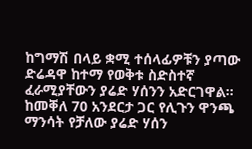ከግማሽ በላይ ቋሚ ተሰላፊዎቹን ያጣው ድሬዳዋ ከተማ የወቅቱ ስድስተኛ ፈራሚያቸውን ያሬድ ሃሰንን አድርገዋል።
ከመቐለ 70 አንደርታ ጋር የሊጉን ዋንጫ ማንሳት የቻለው ያሬድ ሃሰን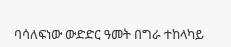ባሳለፍነው ውድድር ዓመት በግራ ተከላካይ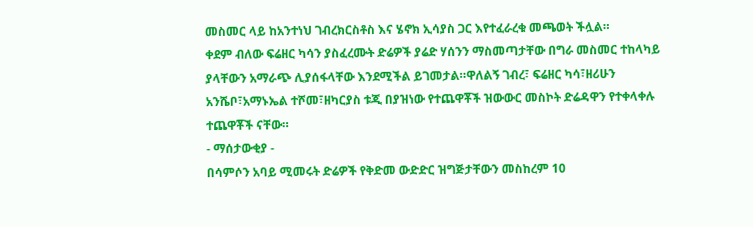መስመር ላይ ከአንተነህ ገብረክርስቶስ እና ሄኖክ ኢሳያስ ጋር እየተፈራረቁ መጫወት ችሏል።
ቀደም ብለው ፍሬዘር ካሳን ያስፈረሙት ድሬዎች ያሬድ ሃሰንን ማስመጣታቸው በግራ መስመር ተከላካይ ያላቸውን አማራጭ ሊያሰፋላቸው እንደሚችል ይገመታል።ዋለልኝ ገብረ፣ ፍሬዘር ካሳ፣ዘሪሁን አንሼቦ፣አማኑኤል ተሾመ፣ዘካርያስ ቱጂ በያዝነው የተጨዋቾች ዝውውር መስኮት ድሬዳዋን የተቀላቀሉ ተጨዋቾች ናቸው።
- ማሰታውቂያ -
በሳምሶን አባይ ሚመሩት ድሬዎች የቅድመ ውድድር ዝግጅታቸውን መስከረም 10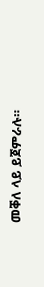መቐለ ላይ ይጀምራሉ።